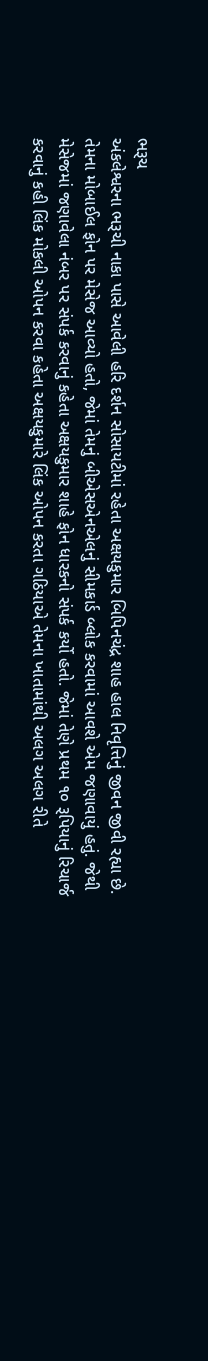ભરૂચ
અંકલેશ્વરના ભરૂચી નાકા પાસે આવેલી હરિ દર્શન સોસાયટીમાં રહેતા અક્ષયકુમાર બિપિનચંદ્ર શાહ હાલ નિવૃત્તિનું જીવન જીવી રહ્યા છે. તેમના મોબાઈલ ફોન પર મેસેજ આવ્યો હતો, જેમાં તેમનું બીએસએનએલનું સીમકાર્ડ બ્લોક કરવામાં આવશે એમ જણાવાયું હતું. જેથી મેસેજમાં જણાવેલા નંબર પર સંપર્ક કરવાનું કહેતા અક્ષયકુમાર શાહે ફોન ધારકનો સંપર્ક કર્યો હતો. જેમાં તેણે પ્રથમ ૧૦ રૂપિયાનું રિચાર્જ કરવાનું કહી લિંક મોકલી ઓપન કરવા કહેતા અક્ષયકુમારે લિંક ઓપન કરતા ગઠિયાએ તેમના ખાતામાંથી અલગ અલગ રીતે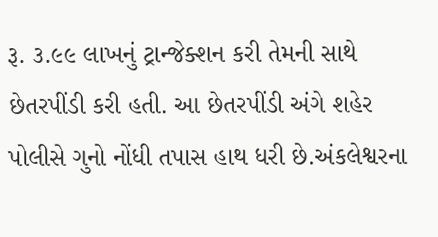રૂ. ૩.૯૯ લાખનું ટ્રાન્જેક્શન કરી તેમની સાથે છેતરપીંડી કરી હતી. આ છેતરપીંડી અંગે શહેર પોલીસે ગુનો નોંધી તપાસ હાથ ધરી છે.અંકલેશ્વરના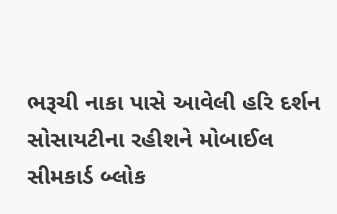ભરૂચી નાકા પાસે આવેલી હરિ દર્શન સોસાયટીના રહીશને મોબાઈલ સીમકાર્ડ બ્લોક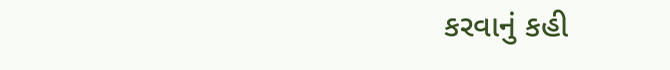કરવાનું કહી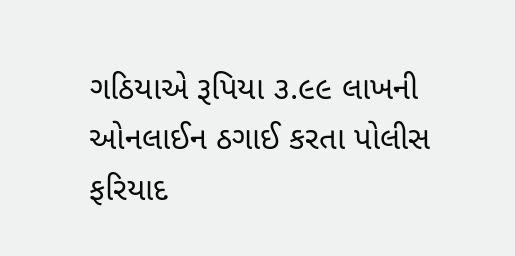ગઠિયાએ રૂપિયા ૩.૯૯ લાખની ઓનલાઈન ઠગાઈ કરતા પોલીસ ફરિયાદ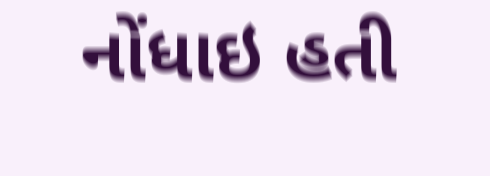નોંધાઇ હતી